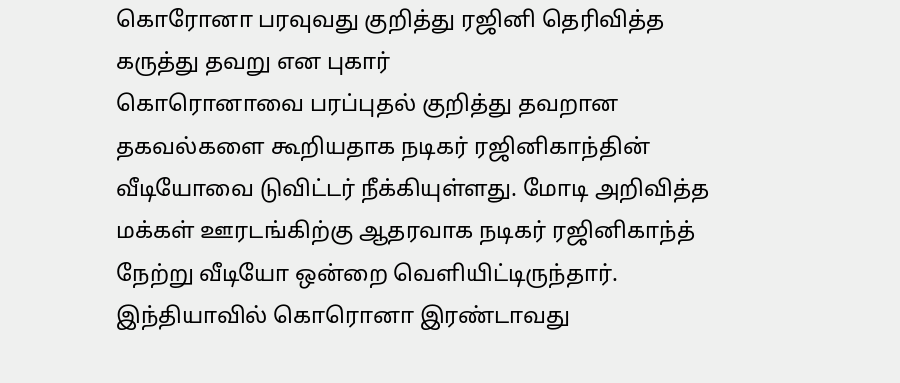கொரோனா பரவுவது குறித்து ரஜினி தெரிவித்த கருத்து தவறு என புகார்
கொரொனாவை பரப்புதல் குறித்து தவறான தகவல்களை கூறியதாக நடிகர் ரஜினிகாந்தின் வீடியோவை டுவிட்டர் நீக்கியுள்ளது. மோடி அறிவித்த மக்கள் ஊரடங்கிற்கு ஆதரவாக நடிகர் ரஜினிகாந்த் நேற்று வீடியோ ஒன்றை வெளியிட்டிருந்தார்.
இந்தியாவில் கொரொனா இரண்டாவது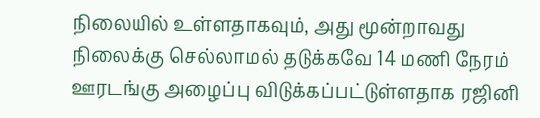நிலையில் உள்ளதாகவும், அது மூன்றாவது நிலைக்கு செல்லாமல் தடுக்கவே 14 மணி நேரம் ஊரடங்கு அழைப்பு விடுக்கப்பட்டுள்ளதாக ரஜினி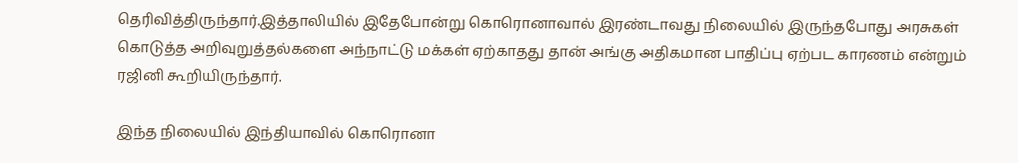தெரிவித்திருந்தார்.இத்தாலியில் இதேபோன்று கொரொனாவால் இரண்டாவது நிலையில் இருந்தபோது அரசுகள் கொடுத்த அறிவுறுத்தல்களை அந்நாட்டு மக்கள் ஏற்காதது தான் அங்கு அதிகமான பாதிப்பு ஏற்பட காரணம் என்றும் ரஜினி கூறியிருந்தார்.

இந்த நிலையில் இந்தியாவில் கொரொனா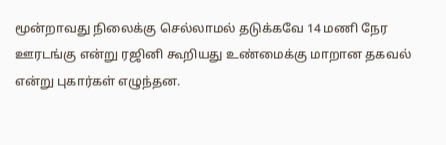மூன்றாவது நிலைக்கு செல்லாமல் தடுக்கவே 14 மணி நேர ஊரடங்கு என்று ரஜினி கூறியது உண்மைக்கு மாறான தகவல் என்று புகார்கள் எழுந்தன.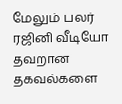மேலும் பலர் ரஜினி வீடியோ தவறான தகவல்களை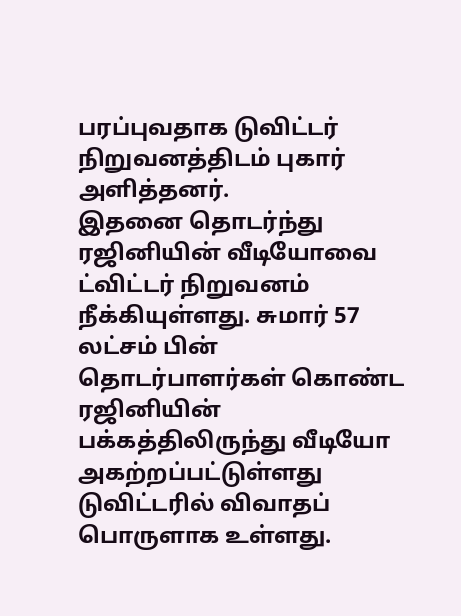பரப்புவதாக டுவிட்டர் நிறுவனத்திடம் புகார் அளித்தனர்.
இதனை தொடர்ந்து ரஜினியின் வீடியோவை ட்விட்டர் நிறுவனம் நீக்கியுள்ளது. சுமார் 57 லட்சம் பின் தொடர்பாளர்கள் கொண்ட ரஜினியின் பக்கத்திலிருந்து வீடியோ அகற்றப்பட்டுள்ளது டுவிட்டரில் விவாதப் பொருளாக உள்ளது.